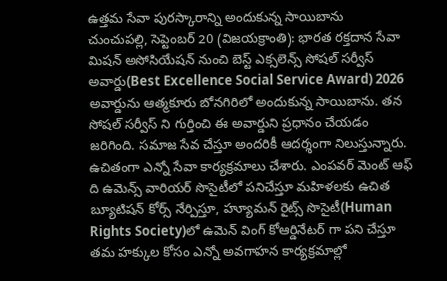ఉత్తమ సేవా పురస్కారాన్ని అందుకున్న సాయిబాను
చుంచుపల్లి, సెప్టెంబర్ 20 (విజయక్రాంతి): భారత రక్తదాన సేవా మిషన్ అసోసియేషన్ నుంచి బెస్ట్ ఎక్సలెన్స్ సోషల్ సర్వీస్ అవార్డు(Best Excellence Social Service Award) 2026 అవార్డును ఆత్మకూరు బోనగిరిలో అందుకున్న సాయిబాను. తన సోషల్ సర్వీస్ ని గుర్తించి ఈ అవార్డుని ప్రధానం చేయడం జరిగింది. సమాజ సేవ చేస్తూ అందరికీ ఆదర్శంగా నిలుస్తున్నారు.
ఉచితంగా ఎన్నో సేవా కార్యక్రమాలు చేశారు. ఎంపవర్ మెంట్ ఆఫ్ ది ఉమెన్స్ వారియర్ సొసైటీలో పనిచేస్తూ మహిళలకు ఉచిత బ్యూటిషన్ కోర్స్ నేర్పిస్తూ, హ్యూమన్ రైట్స్ సొసైటీ(Human Rights Society)లో ఉమెన్ వింగ్ కోఆర్డినేటర్ గా పని చేస్తూ తమ హక్కుల కోసం ఎన్నో అవగాహన కార్యక్రమాల్లో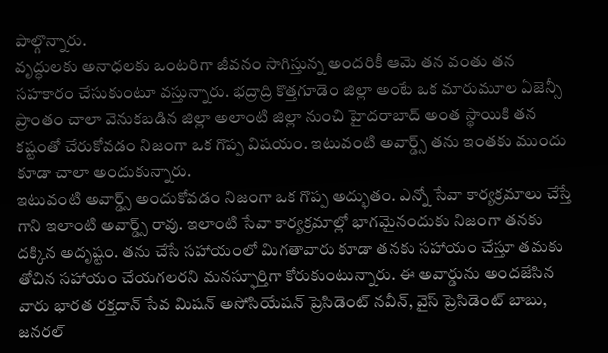పాల్గొన్నారు.
వృద్ధులకు అనాధలకు ఒంటరిగా జీవనం సాగిస్తున్న అందరికీ ఆమె తన వంతు తన సహకారం చేసుకుంటూ వస్తున్నారు. భద్రాద్రి కొత్తగూడెం జిల్లా అంటే ఒక మారుమూల ఏజెన్సీ ప్రాంతం చాలా వెనుకబడిన జిల్లా అలాంటి జిల్లా నుంచి హైదరాబాద్ అంత స్థాయికి తన కష్టంతో చేరుకోవడం నిజంగా ఒక గొప్ప విషయం. ఇటువంటి అవార్డ్స్ తను ఇంతకు ముందు కూడా చాలా అందుకున్నారు.
ఇటువంటి అవార్డ్స్ అందుకోవడం నిజంగా ఒక గొప్ప అద్భుతం. ఎన్నో సేవా కార్యక్రమాలు చేస్తే గాని ఇలాంటి అవార్డ్స్ రావు. ఇలాంటి సేవా కార్యక్రమాల్లో భాగమైనందుకు నిజంగా తనకు దక్కిన అదృష్టం. తను చేసే సహాయంలో మిగతావారు కూడా తనకు సహాయం చేస్తూ తమకు తోచిన సహాయం చేయగలరని మనస్ఫూర్తిగా కోరుకుంటున్నారు. ఈ అవార్డును అందజేసిన వారు భారత రక్తదాన్ సేవ మిషన్ అసోసియేషన్ ప్రెసిడెంట్ నవీన్, వైస్ ప్రెసిడెంట్ బాబు, జనరల్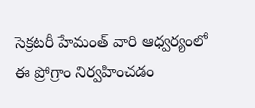సెక్రటరీ హేమంత్ వారి ఆధ్వర్యంలో ఈ ప్రోగ్రాం నిర్వహించడం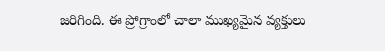జరిగింది. ఈ ప్రోగ్రాంలో చాలా ముఖ్యమైన వ్యక్తులు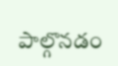పాల్గొనడం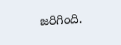జరిగింది.